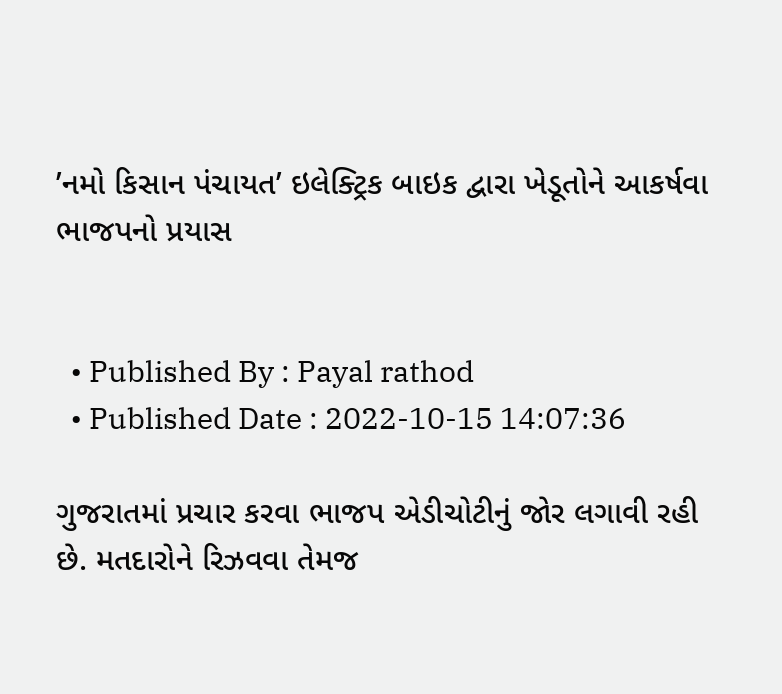’નમો કિસાન પંચાયત’ ઇલેક્ટ્રિક બાઇક દ્વારા ખેડૂતોને આકર્ષવા ભાજપનો પ્રયાસ


  • Published By : Payal rathod
  • Published Date : 2022-10-15 14:07:36

ગુજરાતમાં પ્રચાર કરવા ભાજપ એડીચોટીનું જોર લગાવી રહી છે. મતદારોને રિઝવવા તેમજ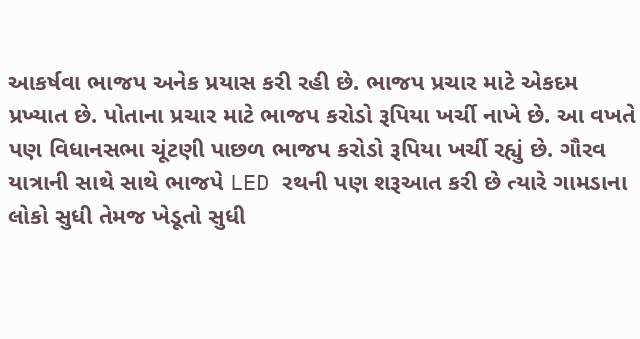આકર્ષવા ભાજપ અનેક પ્રયાસ કરી રહી છે. ભાજપ પ્રચાર માટે એકદમ પ્રખ્યાત છે. પોતાના પ્રચાર માટે ભાજપ કરોડો રૂપિયા ખર્ચી નાખે છે. આ વખતે પણ વિધાનસભા ચૂંટણી પાછળ ભાજપ કરોડો રૂપિયા ખર્ચી રહ્યું છે. ગૌરવ યાત્રાની સાથે સાથે ભાજપે LED રથની પણ શરૂઆત કરી છે ત્યારે ગામડાના લોકો સુધી તેમજ ખેડૂતો સુધી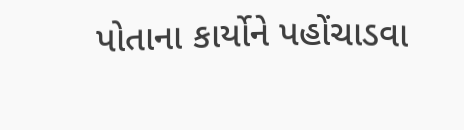પોતાના કાર્યોને પહોંચાડવા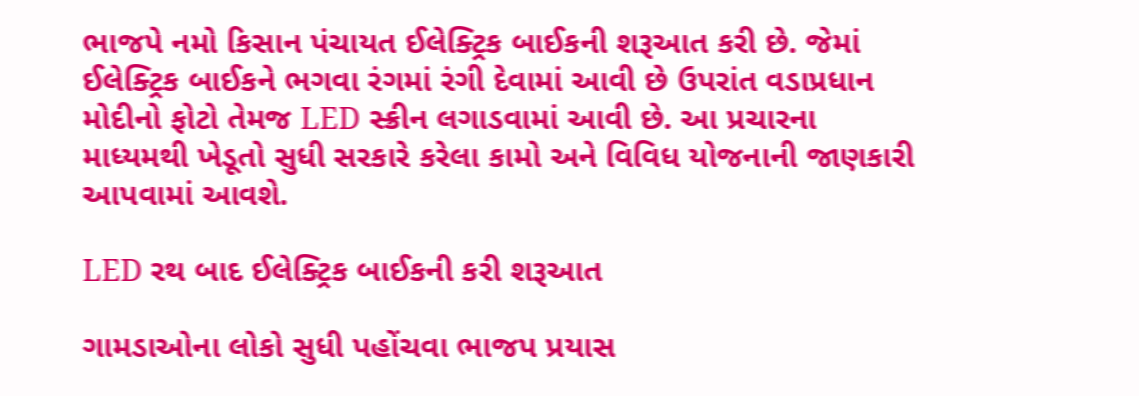ભાજપે નમો કિસાન પંચાયત ઈલેક્ટ્રિક બાઈકની શરૂઆત કરી છે. જેમાં ઈલેક્ટ્રિક બાઈકને ભગવા રંગમાં રંગી દેવામાં આવી છે ઉપરાંત વડાપ્રધાન મોદીનો ફોટો તેમજ LED સ્ક્રીન લગાડવામાં આવી છે. આ પ્રચારના માધ્યમથી ખેડૂતો સુધી સરકારે કરેલા કામો અને વિવિધ યોજનાની જાણકારી આપવામાં આવશે.

LED રથ બાદ ઈલેક્ટ્રિક બાઈકની કરી શરૂઆત

ગામડાઓના લોકો સુધી પહોંચવા ભાજપ પ્રયાસ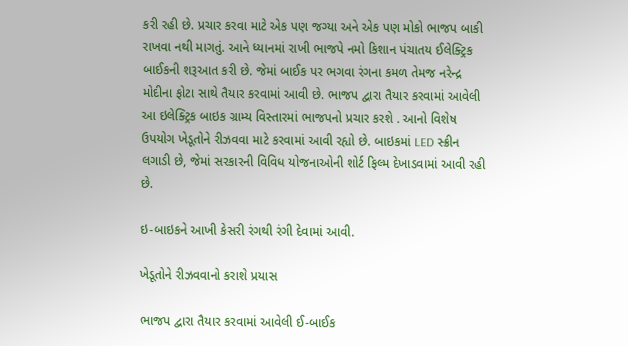કરી રહી છે. પ્રચાર કરવા માટે એક પણ જગ્યા અને એક પણ મોકો ભાજપ બાકી રાખવા નથી માગતું. આને ધ્યાનમાં રાખી ભાજપે નમો કિશાન પંચાતય ઈલેક્ટ્રિક બાઈકની શરૂઆત કરી છે. જેમાં બાઈક પર ભગવા રંગના કમળ તેમજ નરેન્દ્ર મોદીના ફોટા સાથે તૈયાર કરવામાં આવી છે. ભાજપ દ્વારા તૈયાર કરવામાં આવેલી આ ઇલેક્ટ્રિક બાઇક ગ્રામ્ય વિસ્તારમાં ભાજપનો પ્રચાર કરશે . આનો વિશેષ ઉપયોગ ખેડૂતોને રીઝવવા માટે કરવામાં આવી રહ્યો છે. બાઇકમાં LED સ્ક્રીન લગાડી છે, જેમાં સરકારની વિવિધ યોજનાઓની શોર્ટ ફિલ્મ દેખાડવામાં આવી રહી છે.

ઇ-બાઇકને આખી કેસરી રંગથી રંગી દેવામાં આવી.

ખેડૂતોને રીઝવવાનો કરાશે પ્રયાસ

ભાજપ દ્વારા તૈયાર કરવામાં આવેલી ઈ-બાઈક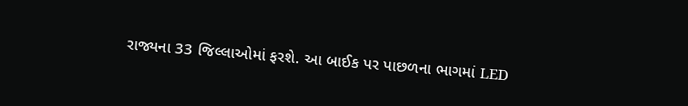રાજ્યના 33 જિલ્લાઓમાં ફરશે. આ બાઈક પર પાછળના ભાગમાં LED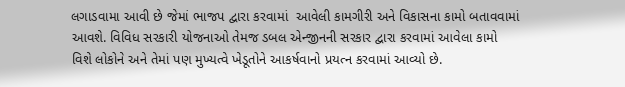લગાડવામા આવી છે જેમાં ભાજપ દ્વારા કરવામાં  આવેલી કામગીરી અને વિકાસના કામો બતાવવામાં આવશે. વિવિધ સરકારી યોજનાઓ તેમજ ડબલ એન્જીનની સરકાર દ્વારા કરવામાં આવેલા કામો વિશે લોકોને અને તેમાં પણ મુખ્યત્વે ખેડૂતોને આકર્ષવાનો પ્રયત્ન કરવામાં આવ્યો છે.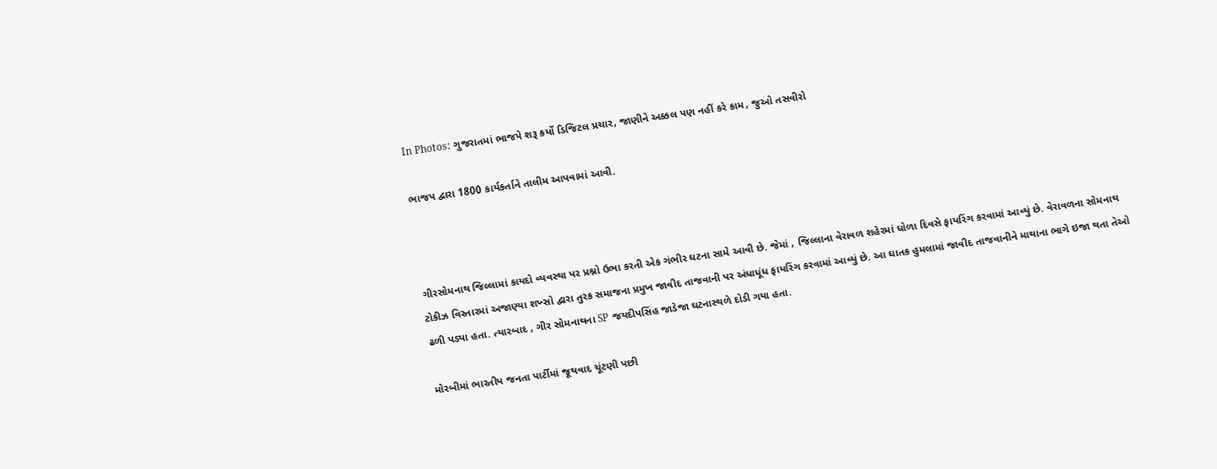In Photos: ગુજરાતમાં ભાજપે શરૂ કર્યો ડિજિટલ પ્રચાર, જાણીને અક્કલ પણ નહીં કરે કામ, જુઓ તસવીરો

ભાજપ દ્વારા 1800 કાર્યકર્તાને તાલીમ આપવામાં આવી.



ગીરસોમનાથ જિલ્લામાં કાયદો વ્યવસ્થા પર પ્રશ્નો ઉભા કરતી એક ગંભીર ઘટના સામે આવી છે. જેમાં , જિલ્લાના વેરાવળ શહેરમાં ધોળા દિવસે ફાયરિંગ કરવામાં આવ્યું છે. વેરાવળના સોમનાથ ટોકીઝ વિસ્તારમાં અજાણ્યા શખ્સો દ્વારા તુરક સમાજના પ્રમુખ જાવીદ તાજવાની પર અંધાધૂંધ ફાયરિંગ કરવામાં આવ્યું છે. આ ઘાતક હુમલામાં જાવીદ તાજવાનીને માથાના ભાગે ઇજા થતા તેઓ ઢળી પડ્યા હતા. ત્યારબાદ , ગીર સોમનાથના SP જયદીપસિંહ જાડેજા ઘટનાસ્થળે દોડી ગયા હતા.

મોરબીમાં ભારતીય જનતા પાર્ટીમાં જૂથવાદ ચૂંટણી પછી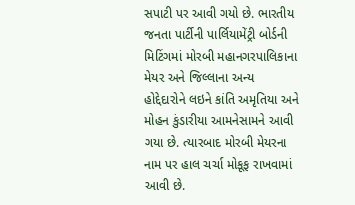સપાટી પર આવી ગયો છે. ભારતીય જનતા પાર્ટીની પાર્લિયામેંટ્રી બોર્ડની મિટિંગમાં મોરબી મહાનગરપાલિકાના મેયર અને જિલ્લાના અન્ય હોદ્દેદારોને લઇને કાંતિ અમૃતિયા અને મોહન કુંડારીયા આમનેસામને આવી ગયા છે. ત્યારબાદ મોરબી મેયરના નામ પર હાલ ચર્ચા મોકૂફ રાખવામાં આવી છે.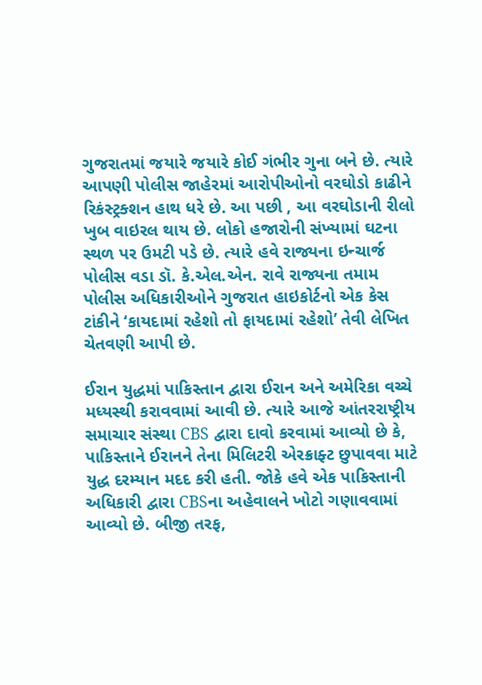ગુજરાતમાં જયારે જયારે કોઈ ગંભીર ગુના બને છે. ત્યારે આપણી પોલીસ જાહેરમાં આરોપીઓનો વરઘોડો કાઢીને રિકંસ્ટ્રક્શન હાથ ધરે છે. આ પછી , આ વરઘોડાની રીલો ખુબ વાઇરલ થાય છે. લોકો હજારોની સંખ્યામાં ઘટના સ્થળ પર ઉમટી પડે છે. ત્યારે હવે રાજ્યના ઇન્ચાર્જ પોલીસ વડા ડૉ. કે.એલ.એન. રાવે રાજ્યના તમામ પોલીસ અધિકારીઓને ગુજરાત હાઇકોર્ટનો એક કેસ ટાંકીને ‘કાયદામાં રહેશો તો ફાયદામાં રહેશો’ તેવી લેખિત ચેતવણી આપી છે.

ઈરાન યુદ્ધમાં પાકિસ્તાન દ્વારા ઈરાન અને અમેરિકા વચ્ચે મધ્યસ્થી કરાવવામાં આવી છે. ત્યારે આજે આંતરરાષ્ટ્રીય સમાચાર સંસ્થા CBS દ્વારા દાવો કરવામાં આવ્યો છે કે, પાકિસ્તાને ઈરાનને તેના મિલિટરી એરક્રાફ્ટ છુપાવવા માટે યુદ્ધ દરમ્યાન મદદ કરી હતી. જોકે હવે એક પાકિસ્તાની અધિકારી દ્વારા CBSના અહેવાલને ખોટો ગણાવવામાં આવ્યો છે. બીજી તરફ,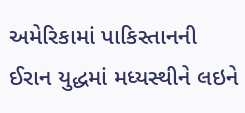અમેરિકામાં પાકિસ્તાનની ઈરાન યુદ્ધમાં મધ્યસ્થીને લઇને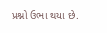પ્રશ્નો ઉભા થયા છે.